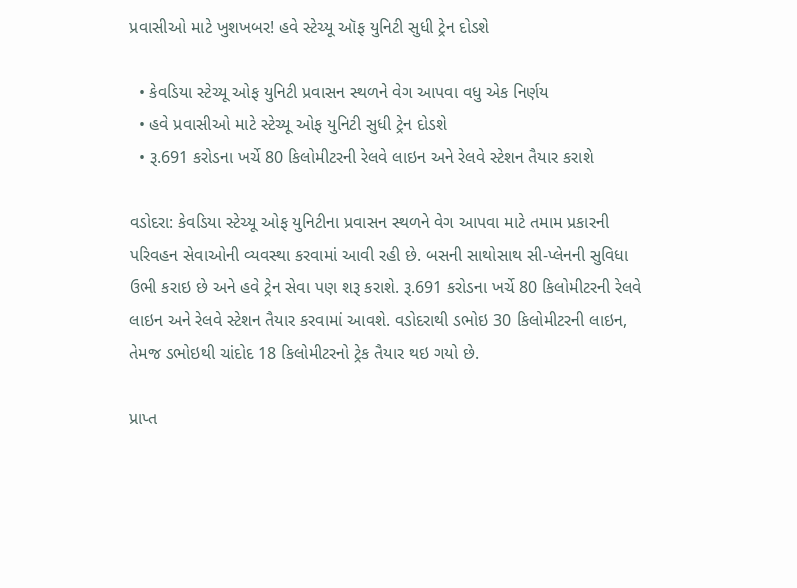પ્રવાસીઓ માટે ખુશખબર! હવે સ્ટેચ્યૂ ઑફ યુનિટી સુધી ટ્રેન દોડશે

  • કેવડિયા સ્ટેચ્યૂ ઓફ યુનિટી પ્રવાસન સ્થળને વેગ આપવા વધુ એક નિર્ણય
  • હવે પ્રવાસીઓ માટે સ્ટેચ્યૂ ઓફ યુનિટી સુધી ટ્રેન દોડશે
  • રૂ.691 કરોડના ખર્ચે 80 કિલોમીટરની રેલવે લાઇન અને રેલવે સ્ટેશન તૈયાર કરાશે

વડોદરા: કેવડિયા સ્ટેચ્યૂ ઓફ યુનિટીના પ્રવાસન સ્થળને વેગ આપવા માટે તમામ પ્રકારની પરિવહન સેવાઓની વ્યવસ્થા કરવામાં આવી રહી છે. બસની સાથોસાથ સી-પ્લેનની સુવિધા ઉભી કરાઇ છે અને હવે ટ્રેન સેવા પણ શરૂ કરાશે. રૂ.691 કરોડના ખર્ચે 80 કિલોમીટરની રેલવે લાઇન અને રેલવે સ્ટેશન તૈયાર કરવામાં આવશે. વડોદરાથી ડભોઇ 30 કિલોમીટરની લાઇન, તેમજ ડભોઇથી ચાંદોદ 18 કિલોમીટરનો ટ્રેક તૈયાર થઇ ગયો છે.

પ્રાપ્ત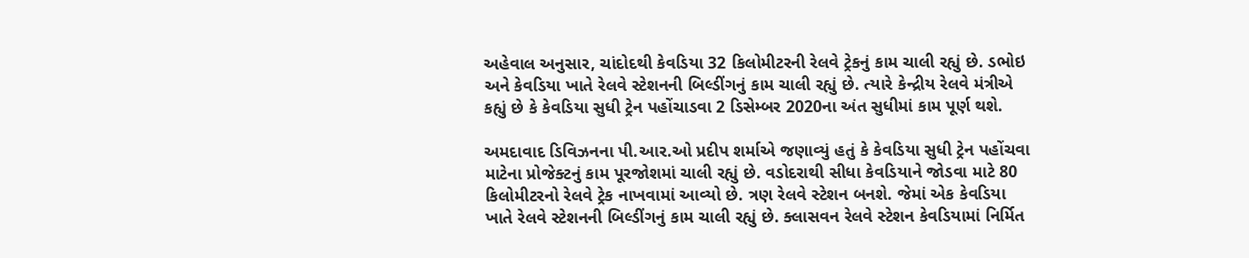અહેવાલ અનુસાર, ચાંદોદથી કેવડિયા 32 કિલોમીટરની રેલવે ટ્રેકનું કામ ચાલી રહ્યું છે. ડભોઇ અને કેવડિયા ખાતે રેલવે સ્ટેશનની બિલ્ડીંગનું કામ ચાલી રહ્યું છે. ત્યારે કેન્દ્રીય રેલવે મંત્રીએ કહ્યું છે કે કેવડિયા સુધી ટ્રેન પહોંચાડવા 2 ડિસેમ્બર 2020ના અંત સુધીમાં કામ પૂર્ણ થશે.

અમદાવાદ ડિવિઝનના પી.આર.ઓ પ્રદીપ શર્માએ જણાવ્યું હતું કે કેવડિયા સુધી ટ્રેન પહોંચવા માટેના પ્રોજેક્ટનું કામ પૂરજોશમાં ચાલી રહ્યું છે. વડોદરાથી સીધા કેવડિયાને જોડવા માટે 80 કિલોમીટરનો રેલવે ટ્રેક નાખવામાં આવ્યો છે. ત્રણ રેલવે સ્ટેશન બનશે. જેમાં એક કેવડિયા ખાતે રેલવે સ્ટેશનની બિલ્ડીંગનું કામ ચાલી રહ્યું છે. ક્લાસવન રેલવે સ્ટેશન કેવડિયામાં નિર્મિત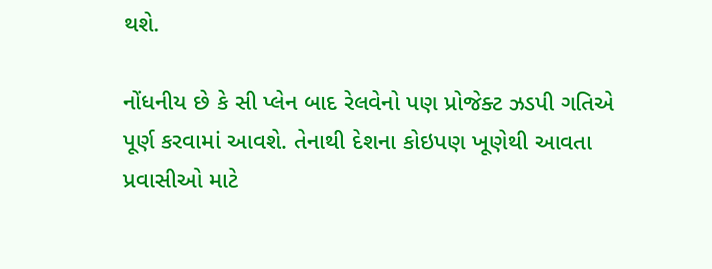થશે.

નોંધનીય છે કે સી પ્લેન બાદ રેલવેનો પણ પ્રોજેક્ટ ઝડપી ગતિએ પૂર્ણ કરવામાં આવશે. તેનાથી દેશના કોઇપણ ખૂણેથી આવતા પ્રવાસીઓ માટે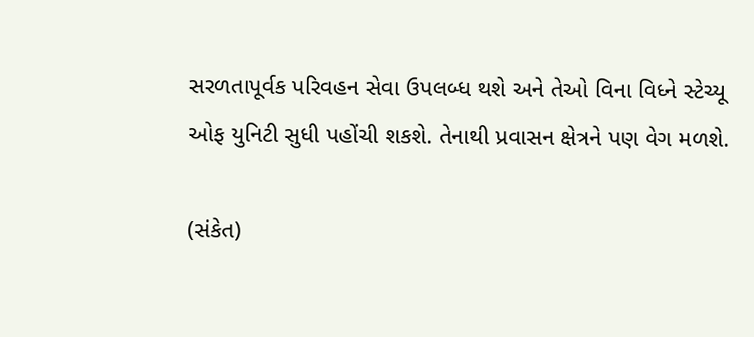સરળતાપૂર્વક પરિવહન સેવા ઉપલબ્ધ થશે અને તેઓ વિના વિધ્ને સ્ટેચ્યૂ ઓફ યુનિટી સુધી પહોંચી શકશે. તેનાથી પ્રવાસન ક્ષેત્રને પણ વેગ મળશે.

(સંકેત)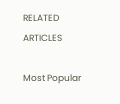RELATED ARTICLES

Most Popular